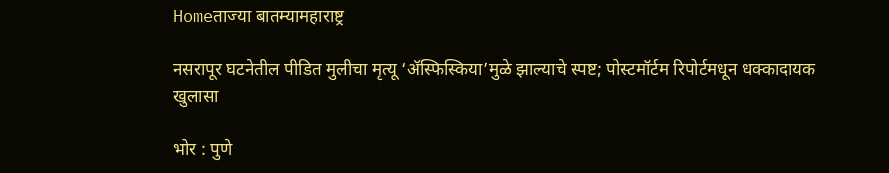Homeताज्या बातम्यामहाराष्ट्र

नसरापूर घटनेतील पीडित मुलीचा मृत्यू ‘ॲस्फिस्किया’मुळे झाल्याचे स्पष्ट; पोस्टमॉर्टम रिपोर्टमधून धक्कादायक खुलासा

भोर : पुणे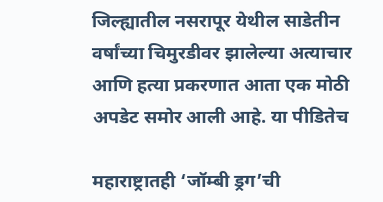जिल्ह्यातील नसरापूर येथील साडेतीन वर्षांच्या चिमुरडीवर झालेल्या अत्याचार आणि हत्या प्रकरणात आता एक मोठी अपडेट समोर आली आहे. या पीडितेच

महाराष्ट्रातही ‘जॉम्बी ड्रग’ची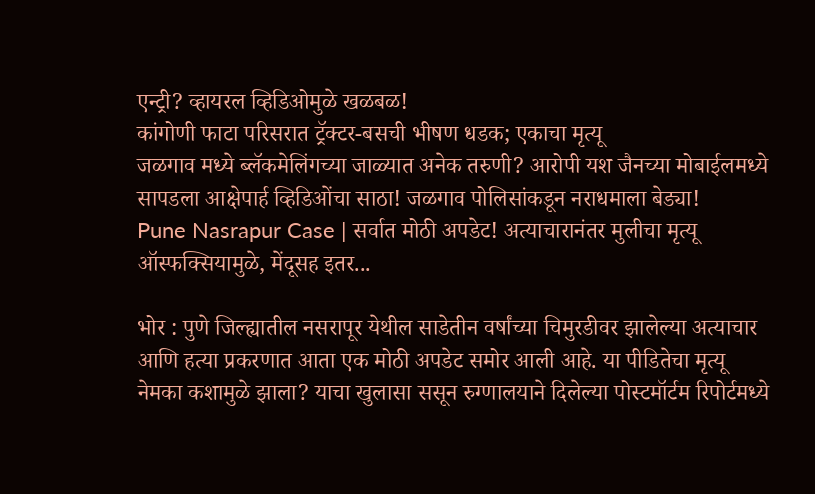एन्ट्री? व्हायरल व्हिडिओमुळे खळबळ!
कांगोणी फाटा परिसरात ट्रॅक्टर-बसची भीषण धडक; एकाचा मृत्यू
जळगाव मध्ये ब्लॅकमेलिंगच्या जाळ्यात अनेक तरुणी? आरोपी यश जैनच्या मोबाईलमध्ये सापडला आक्षेपार्ह व्हिडिओंचा साठा! जळगाव पोलिसांकडून नराधमाला बेड्या!
Pune Nasrapur Case | सर्वात मोठी अपडेट! अत्याचारानंतर मुलीचा मृत्यू  ऑस्फक्सियामुळे, मेंदूसह इतर...

भोर : पुणे जिल्ह्यातील नसरापूर येथील साडेतीन वर्षांच्या चिमुरडीवर झालेल्या अत्याचार आणि हत्या प्रकरणात आता एक मोठी अपडेट समोर आली आहे. या पीडितेचा मृत्यू नेमका कशामुळे झाला? याचा खुलासा ससून रुग्णालयाने दिलेल्या पोस्टमॉर्टम रिपोर्टमध्ये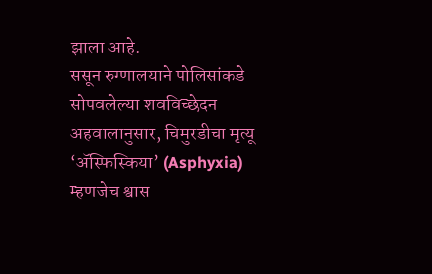झाला आहे.
ससून रुग्णालयाने पोलिसांकडे सोपवलेल्या शवविच्छेदन अहवालानुसार, चिमुरडीचा मृत्यू ‘ॲस्फिस्किया’ (Asphyxia) म्हणजेच श्वास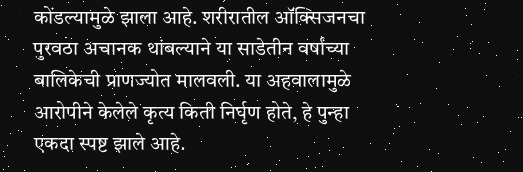कोंडल्यामुळे झाला आहे. शरीरातील ऑक्सिजनचा पुरवठा अचानक थांबल्याने या साडेतीन वर्षांच्या बालिकेची प्राणज्योत मालवली. या अहवालामुळे आरोपीने केलेले कृत्य किती निर्घृण होते, हे पुन्हा एकदा स्पष्ट झाले आहे.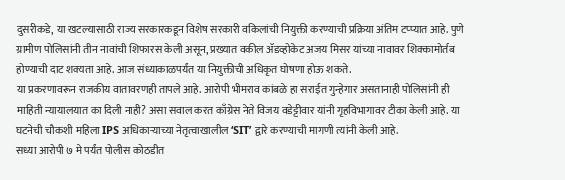दुसरीकडे, या खटल्यासाठी राज्य सरकारकडून विशेष सरकारी वकिलांची नियुक्ती करण्याची प्रक्रिया अंतिम टप्प्यात आहे. पुणे ग्रामीण पोलिसांनी तीन नावांची शिफारस केली असून, प्रख्यात वकील ॲडव्होकेट अजय मिसर यांच्या नावावर शिक्कामोर्तब होण्याची दाट शक्यता आहे. आज संध्याकाळपर्यंत या नियुक्तीची अधिकृत घोषणा होऊ शकते.
या प्रकरणावरून राजकीय वातावरणही तापले आहे. आरोपी भीमराव कांबळे हा सराईत गुन्हेगार असतानाही पोलिसांनी ही माहिती न्यायालयात का दिली नाही? असा सवाल करत काँग्रेस नेते विजय वडेट्टीवार यांनी गृहविभागावर टीका केली आहे. या घटनेची चौकशी महिला IPS अधिकाऱ्याच्या नेतृत्वाखालील ‘SIT’ द्वारे करण्याची मागणी त्यांनी केली आहे.
सध्या आरोपी ७ मे पर्यंत पोलीस कोठडीत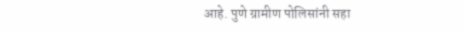आहे. पुणे ग्रामीण पोलिसांनी सहा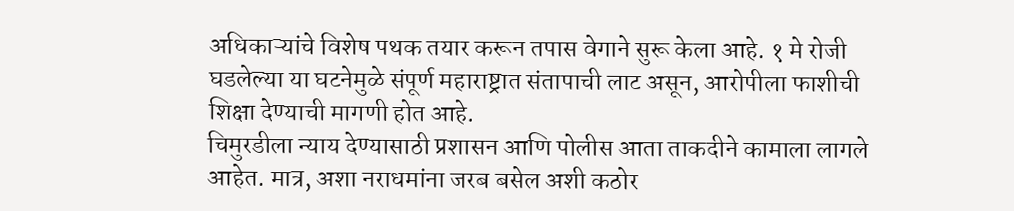अधिकाऱ्यांचे विशेष पथक तयार करून तपास वेगाने सुरू केला आहे. १ मे रोजी घडलेल्या या घटनेमुळे संपूर्ण महाराष्ट्रात संतापाची लाट असून, आरोपीला फाशीची शिक्षा देण्याची मागणी होत आहे.
चिमुरडीला न्याय देण्यासाठी प्रशासन आणि पोलीस आता ताकदीने कामाला लागले आहेत. मात्र, अशा नराधमांना जरब बसेल अशी कठोर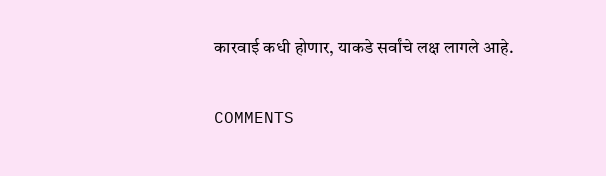कारवाई कधी होणार, याकडे सर्वांचे लक्ष लागले आहे.

COMMENTS